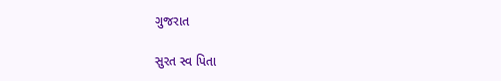ગુજરાત

સુરત સ્વ પિતા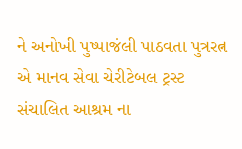ને અનોખી પુષ્પાજંલી પાઠવતા પુત્રરત્ન એ માનવ સેવા ચેરીટેબલ ટ્રસ્ટ સંચાલિત આશ્રમ ના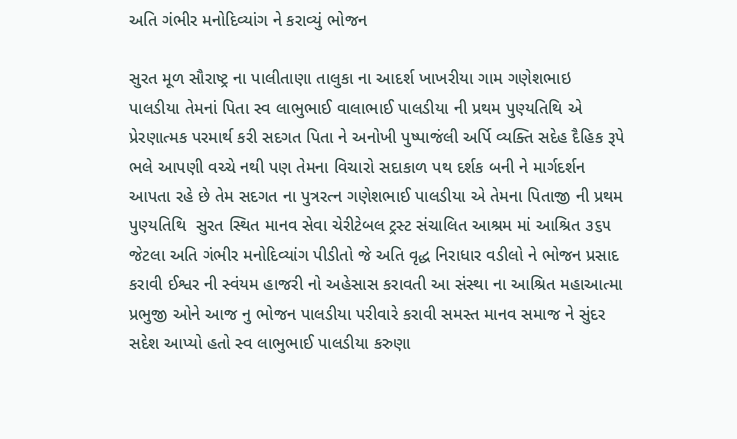અતિ ગંભીર મનોદિવ્યાંગ ને કરાવ્યું ભોજન

સુરત મૂળ સૌરાષ્ટ્ર ના પાલીતાણા તાલુકા ના આદર્શ ખાખરીયા ગામ ગણેશભાઇ પાલડીયા તેમનાં પિતા સ્વ લાભુભાઈ વાલાભાઈ પાલડીયા ની પ્રથમ પુણ્યતિથિ એ પ્રેરણાત્મક પરમાર્થ કરી સદગત પિતા ને અનોખી પુષ્પાજંલી અર્પિ વ્યક્તિ સદેહ દૈહિક રૂપે ભલે આપણી વચ્ચે નથી પણ તેમના વિચારો સદાકાળ પથ દર્શક બની ને માર્ગદર્શન આપતા રહે છે તેમ સદગત ના પુત્રરત્ન ગણેશભાઈ પાલડીયા એ તેમના પિતાજી ની પ્રથમ પુણ્યતિથિ  સુરત સ્થિત માનવ સેવા ચેરીટેબલ ટ્રસ્ટ સંચાલિત આશ્રમ માં આશ્રિત ૩૬૫ જેટલા અતિ ગંભીર મનોદિવ્યાંગ પીડીતો જે અતિ વૃદ્ધ નિરાધાર વડીલો ને ભોજન પ્રસાદ કરાવી ઈશ્વર ની સ્વંયમ હાજરી નો અહેસાસ કરાવતી આ સંસ્થા ના આશ્રિત મહાઆત્મા પ્રભુજી ઓને આજ નુ ભોજન પાલડીયા પરીવારે કરાવી સમસ્ત માનવ સમાજ ને સુંદર સદેશ આપ્યો હતો સ્વ લાભુભાઈ પાલડીયા કરુણા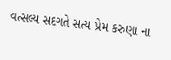વત્સલ્ય સદગતે સત્ય પ્રેમ કરુણા ના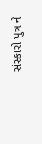સંસ્કારો પુત્ર ને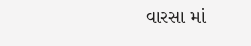વારસા માં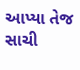આપ્યા તેજ સાચી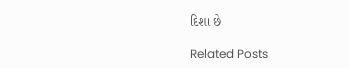દિશા છે

Related Posts